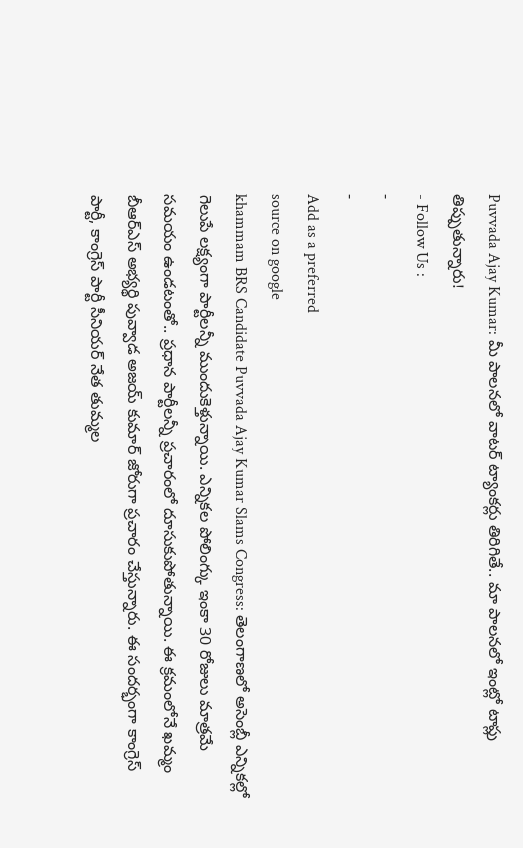Puvvada Ajay Kumar: మీ పాలనలో వాటర్ ట్యాంకర్లు తిరిగితే.. మా పాలనలో ఇంట్లో టాప్లు తిప్పుతున్నారు!
- Follow Us :
-
-
Add as a preferred
source on google
khammam BRS Candidate Puvvada Ajay Kumar Slams Congress: తెలంగాణలో అసెంబ్లీ ఎన్నికల్లో గెలుపే లక్ష్యంగా పార్టీలన్నీ ముందుకెళ్తున్నాయి. ఎన్నికల పోలింగ్కు ఇంకా 30 రోజులు మాత్రమే సమయం ఉండటంతో.. ప్రధాన పార్టీలన్నీ ప్రచారంలో దూసుకుపోతున్నాయి. ఈ క్రమంలోనే ఖమ్మం బీఆర్ఎస్ అభ్యర్థి పువ్వాడ అజయ్ కుమార్ జోరుగా ప్రచారం చేస్తున్నారు. ఈ సందర్భంగా కాంగ్రెస్ పార్టీ, కాంగ్రెస్ పార్టీ సీనియర్ నేత తుమ్మల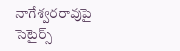నాగేశ్వరరావుపై సెటైర్స్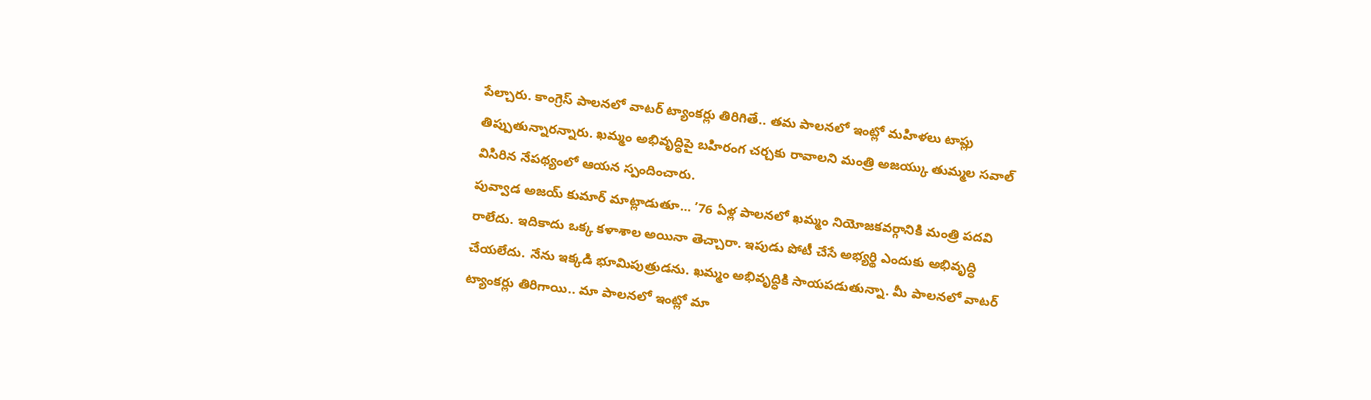పేల్చారు. కాంగ్రెస్ పాలనలో వాటర్ ట్యాంకర్లు తిరిగితే.. తమ పాలనలో ఇంట్లో మహిళలు టాప్లు తిప్పుతున్నారన్నారు. ఖమ్మం అభివృద్ధిపై బహిరంగ చర్చకు రావాలని మంత్రి అజయ్కు తుమ్మల సవాల్ విసిరిన నేపథ్యంలో ఆయన స్పందించారు.
పువ్వాడ అజయ్ కుమార్ మాట్లాడుతూ… ’76 ఏళ్ల పాలనలో ఖమ్మం నియోజకవర్గానికి మంత్రి పదవి రాలేదు. ఇదికాదు ఒక్క కళాశాల అయినా తెచ్చారా. ఇపుడు పోటీ చేసే అభ్యర్థి ఎందుకు అభివృద్ధి చేయలేదు. నేను ఇక్కడి భూమిపుత్రుడను. ఖమ్మం అభివృద్ధికి సాయపడుతున్నా. మీ పాలనలో వాటర్ ట్యాంకర్లు తిరిగాయి.. మా పాలనలో ఇంట్లో మా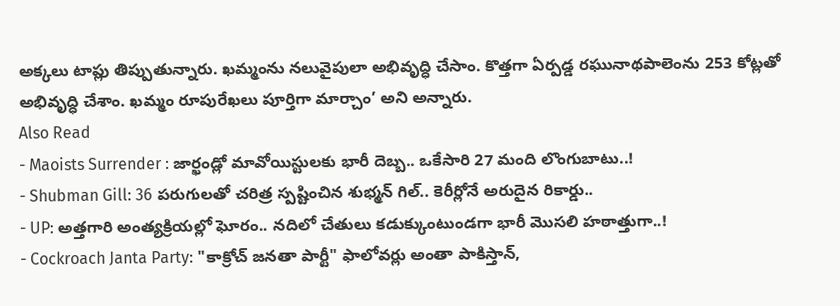అక్కలు టాప్లు తిప్పుతున్నారు. ఖమ్మంను నలువైపులా అభివృద్ధి చేసాం. కొత్తగా ఏర్పడ్డ రఘునాథపాలెంను 253 కోట్లతో అభివృద్ధి చేశాం. ఖమ్మం రూపురేఖలు పూర్తిగా మార్చాం’ అని అన్నారు.
Also Read
- Maoists Surrender : జార్ఖండ్లో మావోయిస్టులకు భారీ దెబ్బ.. ఒకేసారి 27 మంది లొంగుబాటు..!
- Shubman Gill: 36 పరుగులతో చరిత్ర స్పష్టించిన శుభ్మన్ గిల్.. కెరీర్లోనే అరుదైన రికార్డు..
- UP: అత్తగారి అంత్యక్రియల్లో ఘోరం.. నదిలో చేతులు కడుక్కుంటుండగా భారీ మొసలి హఠాత్తుగా..!
- Cockroach Janta Party: "కాక్రోచ్ జనతా పార్టీ" ఫాలోవర్లు అంతా పాకిస్తాన్,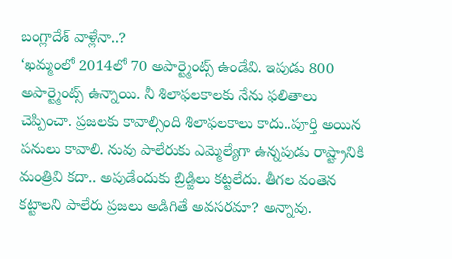బంగ్లాదేశ్ వాళ్లేనా..?
‘ఖమ్మంలో 2014లో 70 అపార్ట్మెంట్స్ ఉండేవి. ఇపుడు 800 అపార్ట్మెంట్స్ ఉన్నాయి. నీ శిలాఫలకాలకు నేను ఫలితాలు చెప్పించా. ప్రజలకు కావాల్సింది శిలాఫలకాలు కాదు..పూర్తి అయిన పనులు కావాలి. నువు పాలేరుకు ఎమ్మెల్యేగా ఉన్నపుడు రాష్ట్రానికి మంత్రివి కదా.. అపుడేందుకు బ్రిడ్జిలు కట్టలేదు. తీగల వంతెన కట్టాలని పాలేరు ప్రజలు అడిగితే అవసరమా? అన్నావు.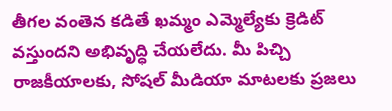తీగల వంతెన కడితే ఖమ్మం ఎమ్మెల్యేకు క్రెడిట్ వస్తుందని అభివృద్ధి చేయలేదు. మీ పిచ్చి రాజకీయాలకు, సోషల్ మీడియా మాటలకు ప్రజలు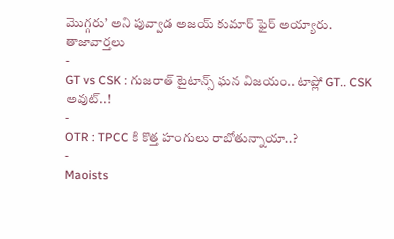మొగ్గరు’ అని పువ్వాడ అజయ్ కుమార్ ఫైర్ అయ్యారు.
తాజావార్తలు
-
GT vs CSK : గుజరాత్ టైటాన్స్ ఘన విజయం.. టాప్లో GT.. CSK అవుట్..!
-
OTR : TPCC కి కొత్త హంగులు రాబోతున్నాయా..?
-
Maoists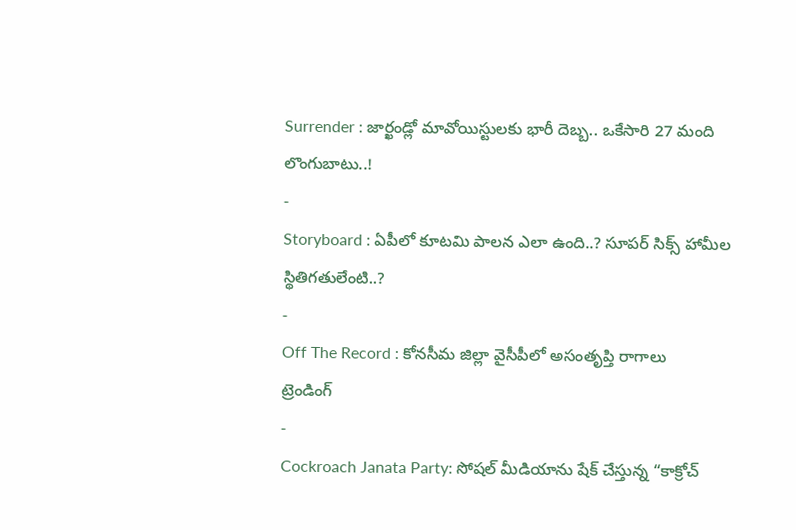Surrender : జార్ఖండ్లో మావోయిస్టులకు భారీ దెబ్బ.. ఒకేసారి 27 మంది లొంగుబాటు..!
-
Storyboard : ఏపీలో కూటమి పాలన ఎలా ఉంది..? సూపర్ సిక్స్ హామీల స్థితిగతులేంటి..?
-
Off The Record : కోనసీమ జిల్లా వైసీపీలో అసంతృప్తి రాగాలు
ట్రెండింగ్
-
Cockroach Janata Party: సోషల్ మీడియాను షేక్ చేస్తున్న “కాక్రోచ్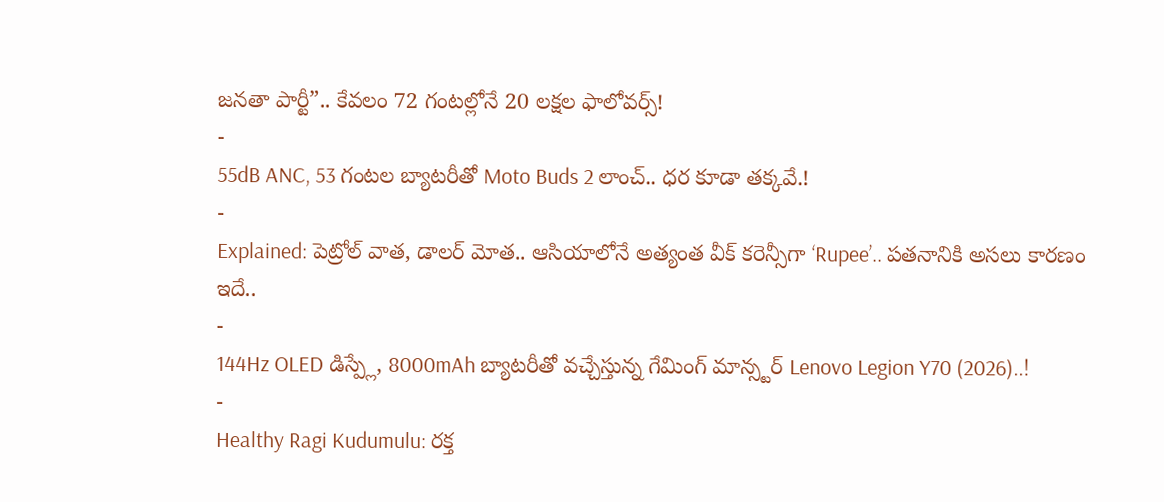జనతా పార్టీ”.. కేవలం 72 గంటల్లోనే 20 లక్షల ఫాలోవర్స్!
-
55dB ANC, 53 గంటల బ్యాటరీతో Moto Buds 2 లాంచ్.. ధర కూడా తక్కవే.!
-
Explained: పెట్రోల్ వాత, డాలర్ మోత.. ఆసియాలోనే అత్యంత వీక్ కరెన్సీగా ‘Rupee’.. పతనానికి అసలు కారణం ఇదే..
-
144Hz OLED డిస్ప్లే, 8000mAh బ్యాటరీతో వచ్చేస్తున్న గేమింగ్ మాన్స్టర్ Lenovo Legion Y70 (2026)..!
-
Healthy Ragi Kudumulu: రక్త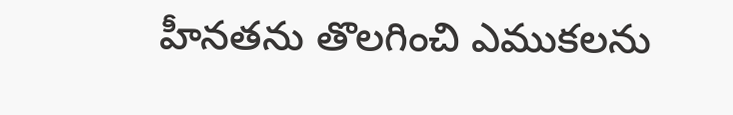హీనతను తొలగించి ఎముకలను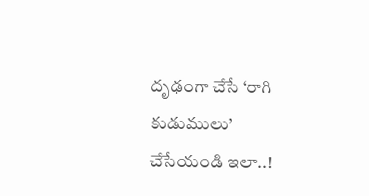దృఢంగా చేసే ‘రాగి కుడుములు’ చేసేయండి ఇలా..!